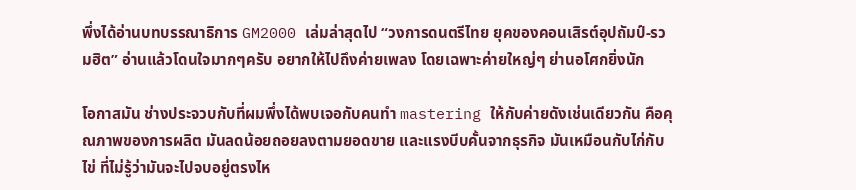พึ่งได้อ่านบทบรรณาธิการ GM2000 เล่มล่าสุดไป “วงการดนตรีไทย ยุคของคอนเสิรต์อุปถัมป์-รวมฮิต” อ่านแล้วโดนใจมากๆครับ อยากให้ไปถึงค่ายเพลง โดยเฉพาะค่ายใหญ่ๆ ย่านอโศกยิ่งนัก

โอกาสมัน ช่างประจวบกับที่ผมพึ่งได้พบเจอกับคนทำ mastering ให้กับค่ายดังเช่นเดียวกัน คือคุณภาพของการผลิต มันลดน้อยถอยลงตามยอดขาย และแรงบีบคั้นจากธุรกิจ มันเหมือนกับไก่กับไข่ ที่ไม่รู้ว่ามันจะไปจบอยู่ตรงไห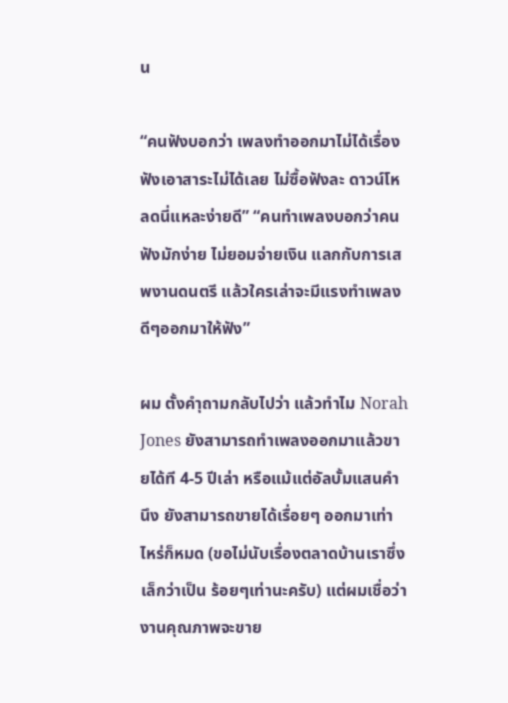น

“คนฟังบอกว่า เพลงทำออกมาไม่ได้เรื่อง ฟังเอาสาระไม่ได้เลย ไม่ซื้อฟังละ ดาวน์โหลดนี่แหละง่ายดี” “คนทำเพลงบอกว่าคนฟังมักง่าย ไม่ยอมจ่ายเงิน แลกกับการเสพงานดนตรี แล้วใครเล่าจะมีแรงทำเพลงดีๆออกมาให้ฟัง”

ผม ตั้งคำุถามกลับไปว่า แล้วทำไม Norah Jones ยังสามารถทำเพลงออกมาแล้วขายได้ที 4-5 ปีเล่า หรือแม้แต่อัลบั้มแสนคำนึง ยังสามารถขายได้เรื่อยๆ ออกมาเท่าไหร่ก็หมด (ขอไม่นับเรื่องตลาดบ้านเราซึ่งเล็กว่าเป็น ร้อยๆเท่านะครับ) แต่ผมเชื่อว่างานคุณภาพจะขาย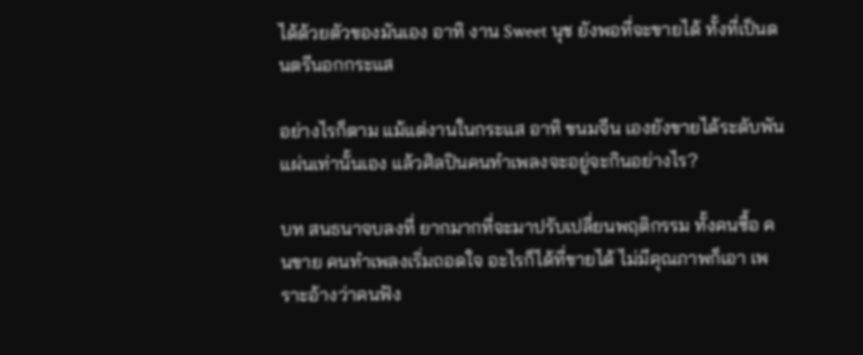ได้ด้วยตัวของมันเอง อาทิ งาน Sweet นุช ยังพอที่จะขายได้ ทั้งที่เป็นดนตรีนอกกระแส

อย่างไรก็ตาม แม้แต่งานในกระแส อาทิ ขนมจีน เองยังขายได้ระดับพันแผ่นเท่านั้นเอง แล้วศิลปินคนทำเพลงจะอยู่จะกินอย่างไร?

บท สนธนาจบลงที่ ยากมากที่จะมาปรับเปลี่ยนพฤติกรรม ทั้งคนซื้อ คนขาย คนทำเพลงเริ่มถอดใจ อะไรก็ได้ที่ขายได้ ไม่มีคุณภาพก็เอา เพราะอ้างว่าคนฟัง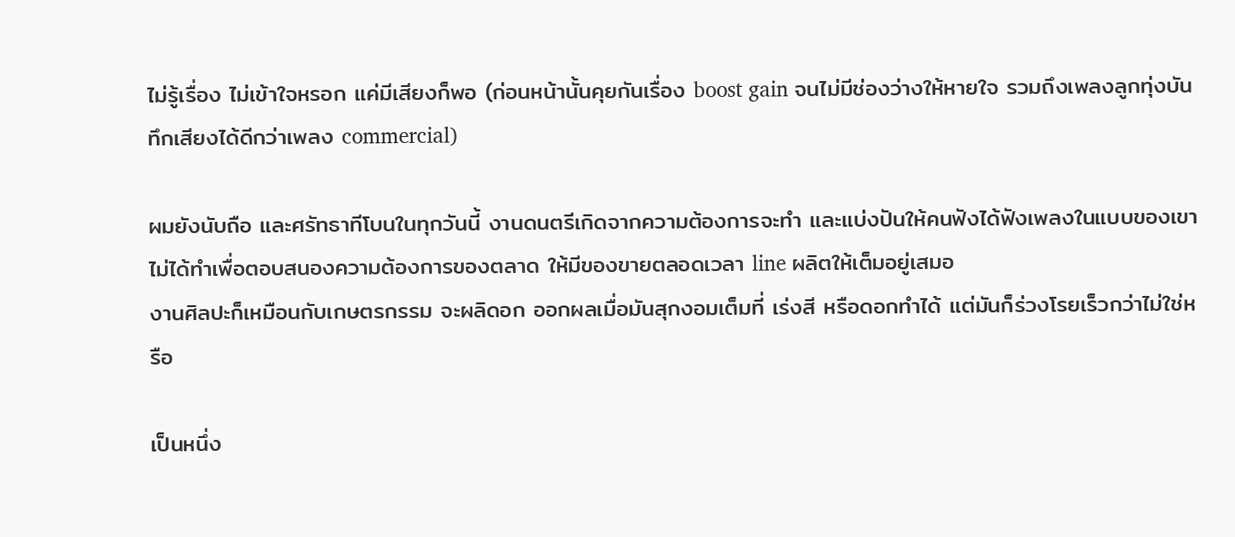ไม่รู้เรื่อง ไม่เข้าใจหรอก แค่มีเสียงก็พอ (ก่อนหน้านั้นคุยกันเรื่อง boost gain จนไม่มีช่องว่างให้หายใจ รวมถึงเพลงลูกทุ่งบันทึกเสียงได้ดีกว่าเพลง commercial)

ผมยังนับถือ และศรัทธาทีโบนในทุกวันนี้ งานดนตรีเกิดจากความต้องการจะทำ และแบ่งปันให้คนฟังได้ฟังเพลงในแบบของเขา ไม่ได้ทำเพื่อตอบสนองความต้องการของตลาด ให้มีของขายตลอดเวลา line ผลิตให้เต็มอยู่เสมอ
งานศิลปะก็เหมือนกับเกษตรกรรม จะผลิดอก ออกผลเมื่อมันสุกงอมเต็มที่ เร่งสี หรือดอกทำได้ แต่มันก็ร่วงโรยเร็วกว่าไม่ใช่หรือ

เป็นหนึ่ง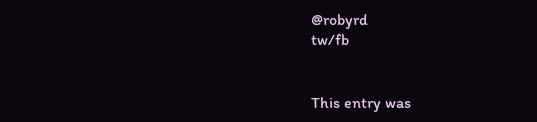@robyrd
tw/fb


This entry was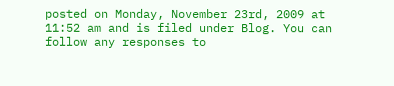posted on Monday, November 23rd, 2009 at 11:52 am and is filed under Blog. You can follow any responses to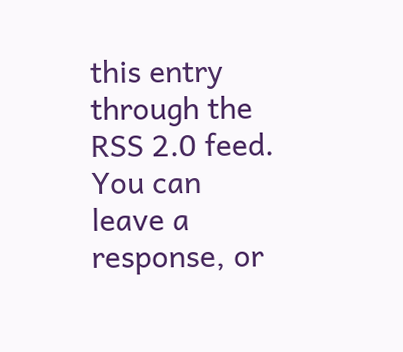this entry through the RSS 2.0 feed. You can leave a response, or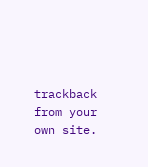trackback from your own site.